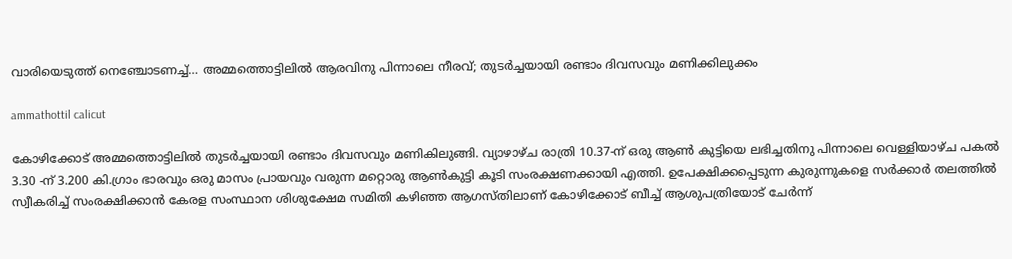വാരിയെടുത്ത് നെഞ്ചോടണച്ച്… അമ്മത്തൊട്ടിലിൽ ആരവിനു പിന്നാലെ നീരവ്; തുടർച്ചയായി രണ്ടാം ദിവസവും മണിക്കിലുക്കം

ammathottil calicut

കോഴിക്കോട് അമ്മത്തൊട്ടിലിൽ തുടർച്ചയായി രണ്ടാം ദിവസവും മണികിലുങ്ങി. വ്യാഴാഴ്ച രാത്രി 10.37-ന് ഒരു ആൺ കുട്ടിയെ ലഭിച്ചതിനു പിന്നാലെ വെള്ളിയാഴ്ച പകൽ 3.30 -ന് 3.200 കി.ഗ്രാം ഭാരവും ഒരു മാസം പ്രായവും വരുന്ന മറ്റൊരു ആൺകുട്ടി കൂടി സംരക്ഷണക്കായി എത്തി. ഉപേക്ഷിക്കപ്പെടുന്ന കുരുന്നുകളെ സർക്കാർ തലത്തിൽ സ്വീകരിച്ച് സംരക്ഷിക്കാൻ കേരള സംസ്ഥാന ശിശുക്ഷേമ സമിതി കഴിഞ്ഞ ആഗസ്തിലാണ് കോഴിക്കോട് ബീച്ച് ആശുപത്രിയോട് ചേർന്ന്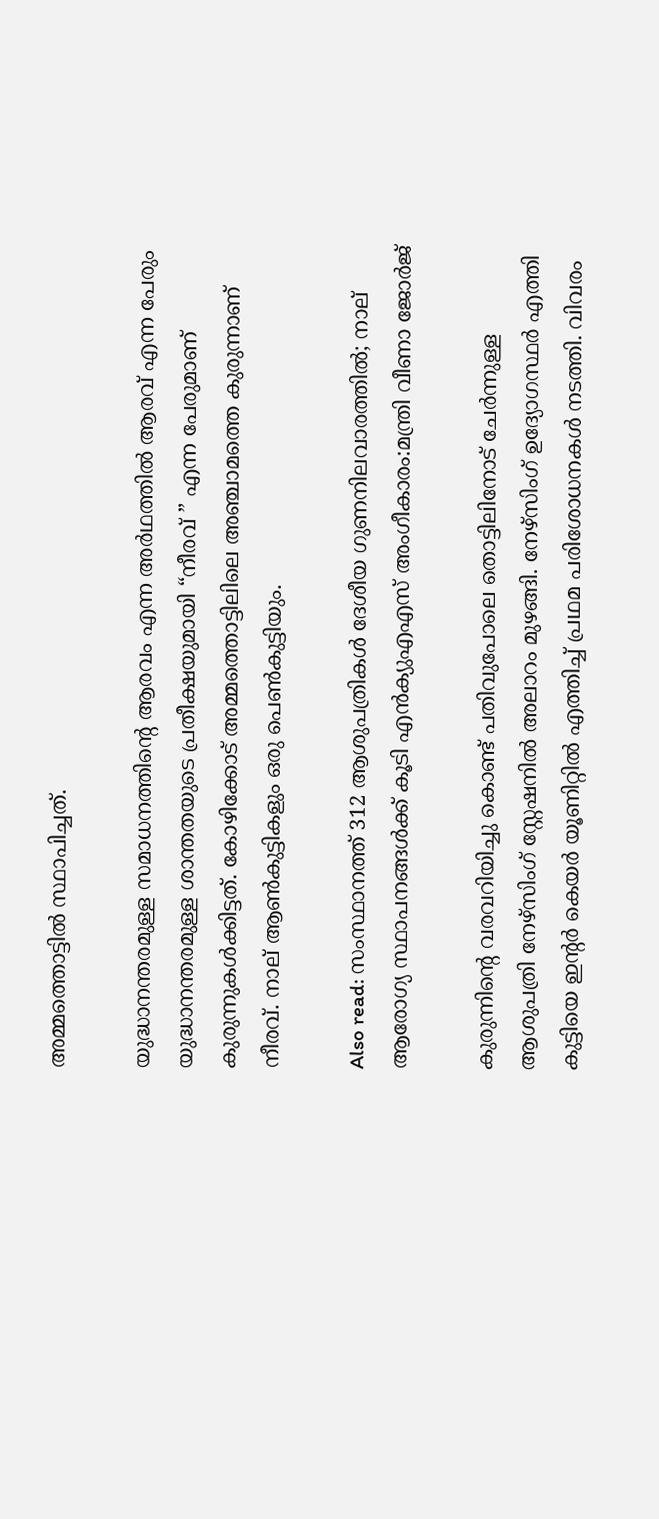അമ്മത്തൊട്ടിൽ സ്ഥാപിച്ചത്.

യുദ്ധാനന്തരമുള്ള സമാധനത്തിൻ്റെ ആരവം എന്ന അർഥത്തിൽ ആരവ് എന്ന പേരും
യുദ്ധാനന്തരമുള്ള ശാന്തതയുടെ പ്രതീക്ഷയുമായി “നീരവ് ” എന്ന പേരുമാണ് കുരുന്നുകൾക്കിട്ടത്. കോഴിക്കോട് അമ്മത്തൊട്ടിലിലെ അഞ്ചാമത്തെ കുരുന്നാണ് നീരവ്. നാല് ആൺകുട്ടികളും ഒരു പെൺകുട്ടിയും.

Also read: സംസ്ഥാനത്ത് 312 ആശുപത്രികൾ ദേശീയ ഗുണനിലവാരത്തിൽ; നാല് ആരോഗ്യ സ്ഥാപനങ്ങൾക്ക് കൂടി എൻക്യുഎഎസ് അംഗീകാരം:മന്ത്രി വീണാ ജോർജ്

കുരുന്നിൻ്റെ വരവറിയിച്ചു കൊണ്ട് പതിവുപോലെ തൊട്ടിലിനോട് ചേർന്നുള്ള ആശുപത്രി നേഴ്സിംഗ് സ്റ്റേഷനിൽ അലാറം മുഴങ്ങി. നേഴ്സിംഗ് ഉദ്യോഗസ്ഥർ എത്തി കുട്ടിയെ ഇൻ്റർ കെയർ യൂണിറ്റിൽ എത്തിച്ച് പ്രഥമ പരിശോധനകൾ നടത്തി. വിവരം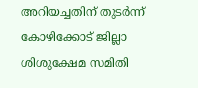അറിയച്ചതിന് തുടർന്ന് കോഴിക്കോട് ജില്ലാ ശിശുക്ഷേമ സമിതി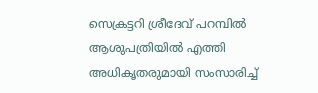സെക്രട്ടറി ശ്രീദേവ് പറമ്പിൽ ആശുപത്രിയിൽ എത്തി അധികൃതരുമായി സംസാരിച്ച്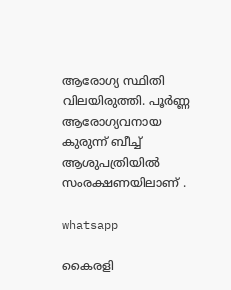ആരോഗ്യ സ്ഥിതി വിലയിരുത്തി. പൂർണ്ണ ആരോഗ്യവനായ കുരുന്ന് ബീച്ച് ആശുപത്രിയിൽ
സംരക്ഷണയിലാണ് .

whatsapp

കൈരളി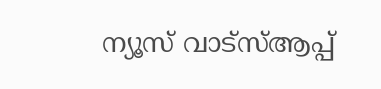ന്യൂസ് വാട്‌സ്ആപ്പ്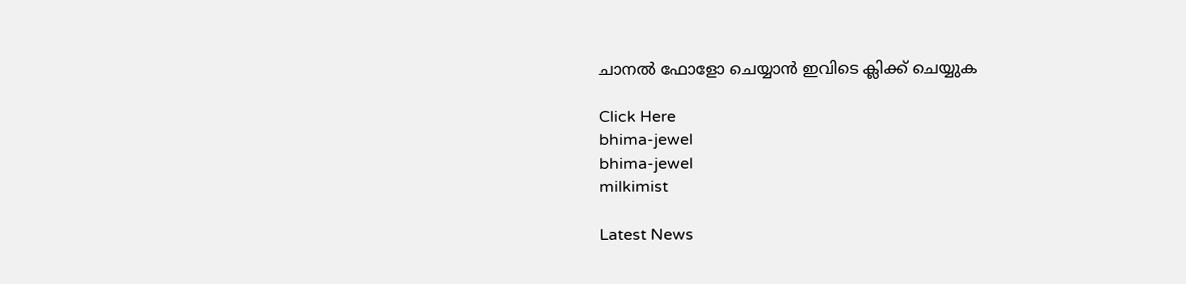ചാനല്‍ ഫോളോ ചെയ്യാന്‍ ഇവിടെ ക്ലിക്ക് ചെയ്യുക

Click Here
bhima-jewel
bhima-jewel
milkimist

Latest News